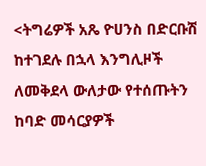<ትግሬዎች አጼ ዮሀንስ በድርቡሽ ከተገደሉ በኋላ እንግሊዞች ለመቅደላ ውለታው የተሰጡትን ከባድ መሳርያዎች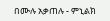በሙሉ አቃጠሉ - ምኒልክ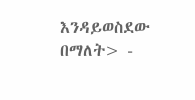እንዳይወስደው በማለት> -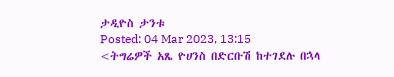ታዲዮስ ታንቱ
Posted: 04 Mar 2023, 13:15
<ትግሬዎች አጼ ዮሀንስ በድርቡሽ ከተገደሉ በኋላ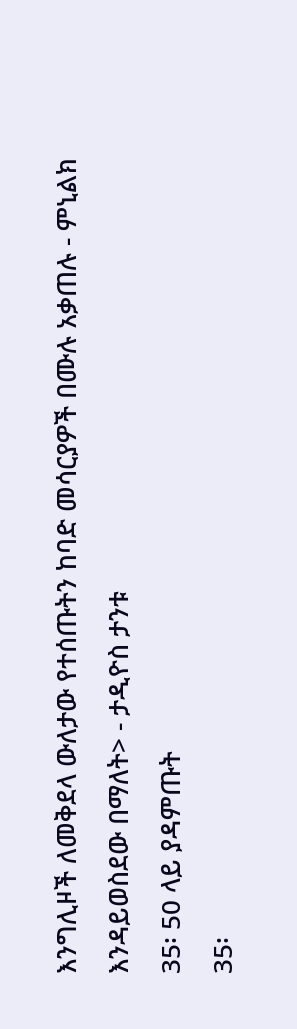እንግሊዞች ለመቅደላ ውለታው የተሰጡትን ከባድ መሳርያዎች በሙሉ አቃጠሉ - ምኒልክ እንዳይወስደው በማለት> - ታዲዮስ ታንቱ
35፡ 50 ላይ ያዳምጡት
35፡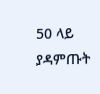50 ላይ ያዳምጡት